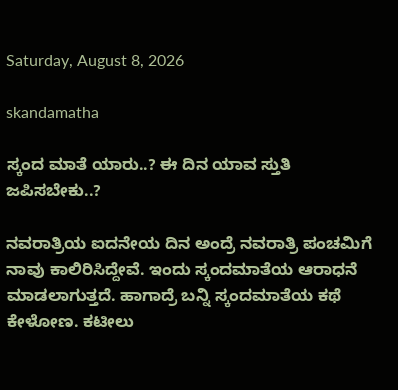Saturday, August 8, 2026

skandamatha

ಸ್ಕಂದ ಮಾತೆ ಯಾರು..? ಈ ದಿನ ಯಾವ ಸ್ತುತಿ ಜಪಿಸಬೇಕು..?

ನವರಾತ್ರಿಯ ಐದನೇಯ ದಿನ ಅಂದ್ರೆ ನವರಾತ್ರಿ ಪಂಚಮಿಗೆ ನಾವು ಕಾಲಿರಿಸಿದ್ದೇವೆ. ಇಂದು ಸ್ಕಂದಮಾತೆಯ ಆರಾಧನೆ ಮಾಡಲಾಗುತ್ತದೆ. ಹಾಗಾದ್ರೆ ಬನ್ನಿ ಸ್ಕಂದಮಾತೆಯ ಕಥೆ ಕೇಳೋಣ. ಕಟೀಲು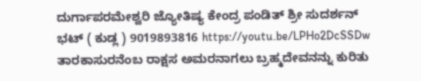ದುರ್ಗಾಪರಮೇಶ್ವರಿ ಜ್ಯೋತಿಷ್ಯ ಕೇಂದ್ರ ಪಂಡಿತ್ ಶ್ರೀ ಸುದರ್ಶನ್ ಭಟ್ ( ಕುಡ್ಲ ) 9019893816 https://youtu.be/LPHo2DcSSDw ತಾರಕಾಸುರನೆಂಬ ರಾಕ್ಷಸ ಅಮರನಾಗಲು ಬ್ರಹ್ಮದೇವನನ್ನು ಕುರಿತು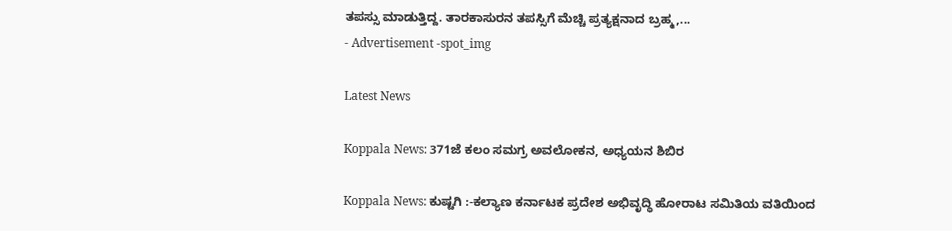ತಪಸ್ಸು ಮಾಡುತ್ತಿದ್ದ. ತಾರಕಾಸುರನ ತಪಸ್ಸಿಗೆ ಮೆಚ್ಚಿ ಪ್ರತ್ಯಕ್ಷನಾದ ಬ್ರಹ್ಮ,...
- Advertisement -spot_img

Latest News

Koppala News: 371ಜೆ ಕಲಂ ಸಮಗ್ರ ಅವಲೋಕನ, ಅಧ್ಯಯನ ಶಿಬಿರ

Koppala News: ಕುಷ್ಟಗಿ :-ಕಲ್ಯಾಣ ಕರ್ನಾಟಕ ಪ್ರದೇಶ ಅಭಿವೃದ್ಧಿ ಹೋರಾಟ ಸಮಿತಿಯ ವತಿಯಿಂದ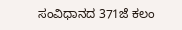ಸಂವಿಧಾನದ 371ಜೆ ಕಲಂ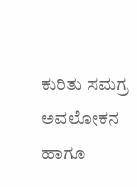ಕುರಿತು ಸಮಗ್ರ ಅವಲೋಕನ ಹಾಗೂ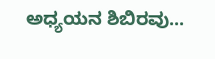ಅಧ್ಯಯನ ಶಿಬಿರವು...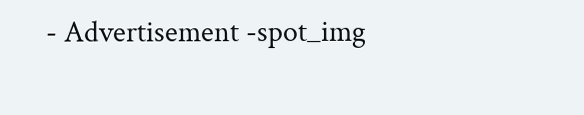- Advertisement -spot_img